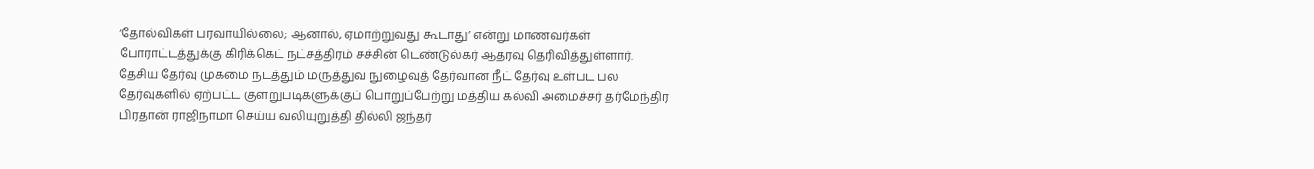‘தோல்விகள் பரவாயில்லை; ஆனால், ஏமாற்றுவது கூடாது’ என்று மாணவர்கள் போராட்டத்துக்கு கிரிக்கெட் நட்சத்திரம் சச்சின் டெண்டுல்கர் ஆதரவு தெரிவித்துள்ளார்.
தேசிய தேர்வு முகமை நடத்தும் மருத்துவ நுழைவுத் தேர்வான நீட் தேர்வு உள்பட பல தேர்வுகளில் ஏற்பட்ட குளறுபடிகளுக்குப் பொறுப்பேற்று மத்திய கல்வி அமைச்சர் தர்மேந்திர பிரதான் ராஜிநாமா செய்ய வலியுறுத்தி தில்லி ஜந்தர்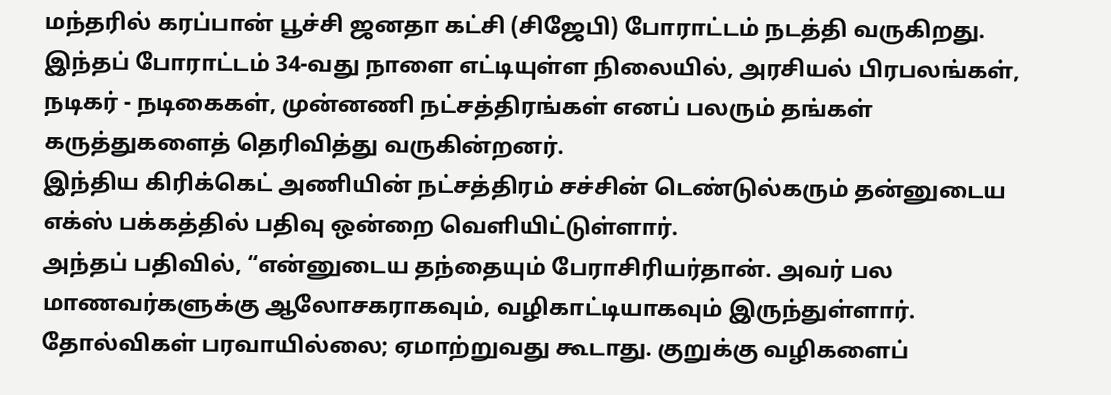மந்தரில் கரப்பான் பூச்சி ஜனதா கட்சி (சிஜேபி) போராட்டம் நடத்தி வருகிறது.
இந்தப் போராட்டம் 34-வது நாளை எட்டியுள்ள நிலையில், அரசியல் பிரபலங்கள், நடிகர் - நடிகைகள், முன்னணி நட்சத்திரங்கள் எனப் பலரும் தங்கள் கருத்துகளைத் தெரிவித்து வருகின்றனர்.
இந்திய கிரிக்கெட் அணியின் நட்சத்திரம் சச்சின் டெண்டுல்கரும் தன்னுடைய எக்ஸ் பக்கத்தில் பதிவு ஒன்றை வெளியிட்டுள்ளார்.
அந்தப் பதிவில், “என்னுடைய தந்தையும் பேராசிரியர்தான். அவர் பல மாணவர்களுக்கு ஆலோசகராகவும், வழிகாட்டியாகவும் இருந்துள்ளார். தோல்விகள் பரவாயில்லை; ஏமாற்றுவது கூடாது. குறுக்கு வழிகளைப்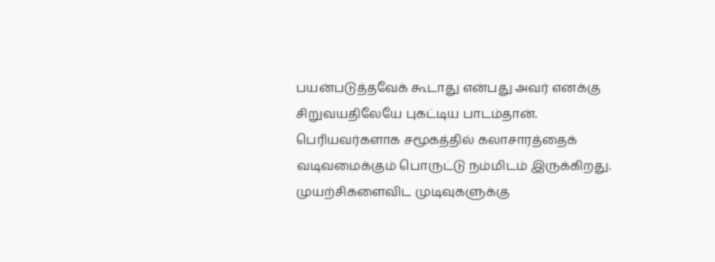பயன்படுத்தவேக் கூடாது என்பது அவர் எனக்கு சிறுவயதிலேயே புகட்டிய பாடம்தான்.
பெரியவர்களாக சமூகத்தில் கலாசாரத்தைக் வடிவமைக்கும் பொருட்டு நம்மிடம் இருக்கிறது. முயற்சிகளைவிட முடிவுகளுக்கு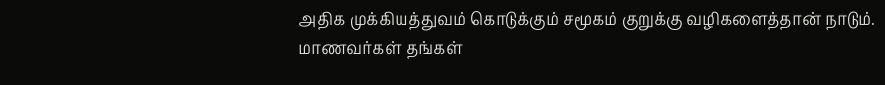அதிக முக்கியத்துவம் கொடுக்கும் சமூகம் குறுக்கு வழிகளைத்தான் நாடும்.
மாணவர்கள் தங்கள்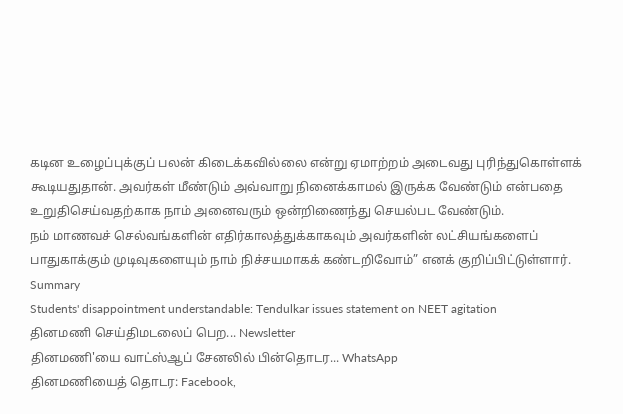கடின உழைப்புக்குப் பலன் கிடைக்கவில்லை என்று ஏமாற்றம் அடைவது புரிந்துகொள்ளக் கூடியதுதான். அவர்கள் மீண்டும் அவ்வாறு நினைக்காமல் இருக்க வேண்டும் என்பதை உறுதிசெய்வதற்காக நாம் அனைவரும் ஒன்றிணைந்து செயல்பட வேண்டும்.
நம் மாணவச் செல்வங்களின் எதிர்காலத்துக்காகவும் அவர்களின் லட்சியங்களைப் பாதுகாக்கும் முடிவுகளையும் நாம் நிச்சயமாகக் கண்டறிவோம்” எனக் குறிப்பிட்டுள்ளார்.
Summary
Students' disappointment understandable: Tendulkar issues statement on NEET agitation
தினமணி செய்திமடலைப் பெற... Newsletter
தினமணி'யை வாட்ஸ்ஆப் சேனலில் பின்தொடர... WhatsApp
தினமணியைத் தொடர: Facebook,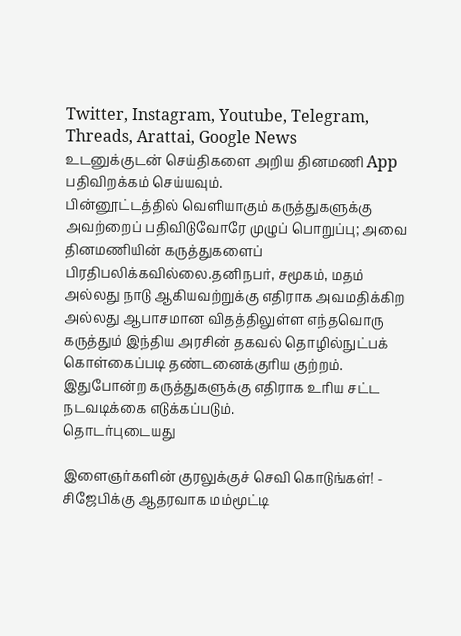Twitter, Instagram, Youtube, Telegram, Threads, Arattai, Google News
உடனுக்குடன் செய்திகளை அறிய தினமணி App பதிவிறக்கம் செய்யவும்.
பின்னூட்டத்தில் வெளியாகும் கருத்துகளுக்கு அவற்றைப் பதிவிடுவோரே முழுப் பொறுப்பு; அவை தினமணியின் கருத்துகளைப் பிரதிபலிக்கவில்லை.தனிநபர், சமூகம், மதம் அல்லது நாடு ஆகியவற்றுக்கு எதிராக அவமதிக்கிற அல்லது ஆபாசமான விதத்திலுள்ள எந்தவொரு கருத்தும் இந்திய அரசின் தகவல் தொழில்நுட்பக் கொள்கைப்படி தண்டனைக்குரிய குற்றம். இதுபோன்ற கருத்துகளுக்கு எதிராக உரிய சட்ட நடவடிக்கை எடுக்கப்படும்.
தொடர்புடையது

இளைஞர்களின் குரலுக்குச் செவி கொடுங்கள்! - சிஜேபிக்கு ஆதரவாக மம்மூட்டி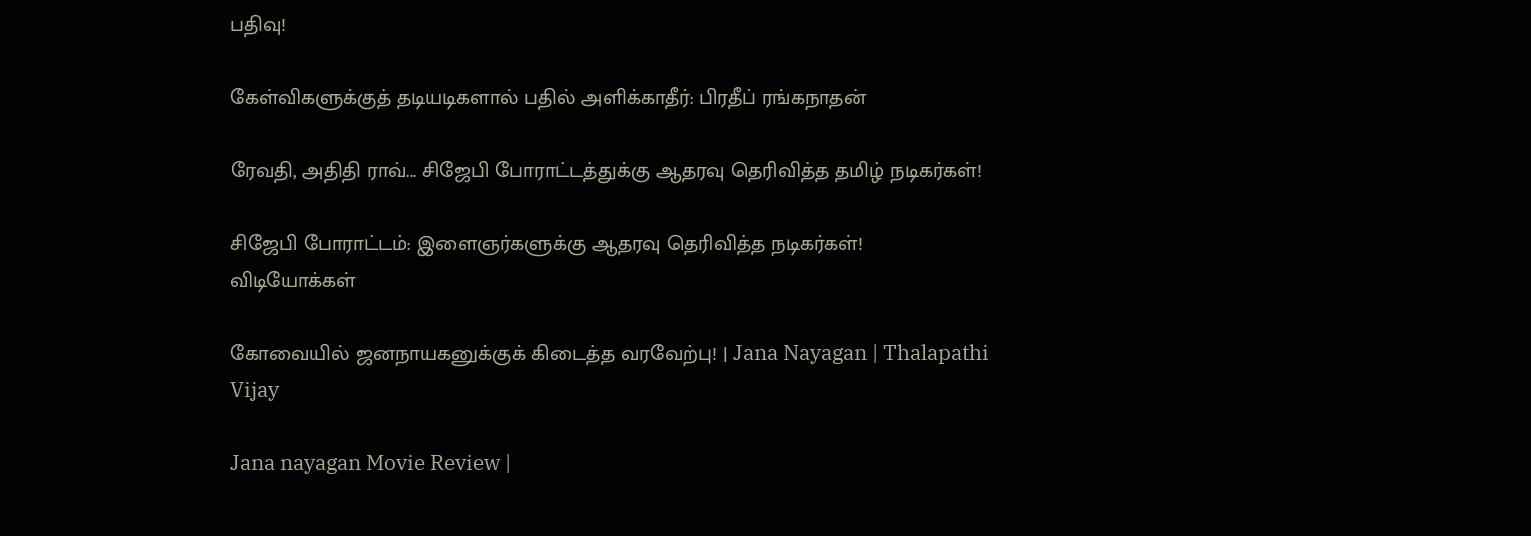பதிவு!

கேள்விகளுக்குத் தடியடிகளால் பதில் அளிக்காதீர்: பிரதீப் ரங்கநாதன்

ரேவதி, அதிதி ராவ்... சிஜேபி போராட்டத்துக்கு ஆதரவு தெரிவித்த தமிழ் நடிகர்கள்!

சிஜேபி போராட்டம்: இளைஞர்களுக்கு ஆதரவு தெரிவித்த நடிகர்கள்!
விடியோக்கள்

கோவையில் ஜனநாயகனுக்குக் கிடைத்த வரவேற்பு! | Jana Nayagan | Thalapathi Vijay

Jana nayagan Movie Review |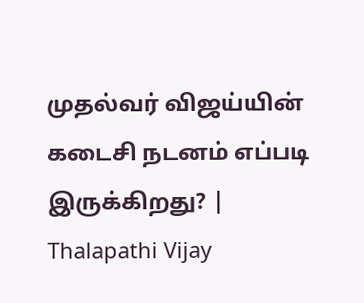முதல்வர் விஜய்யின் கடைசி நடனம் எப்படி இருக்கிறது? | Thalapathi Vijay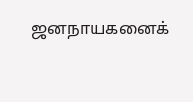ஜனநாயகனைக்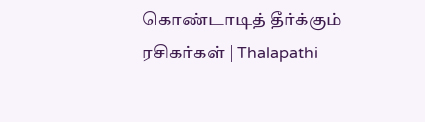கொண்டாடித் தீர்க்கும் ரசிகர்கள் | Thalapathi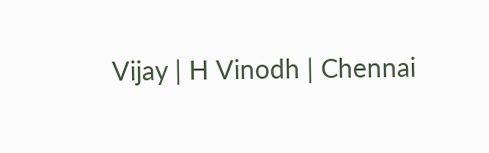Vijay | H Vinodh | Chennai